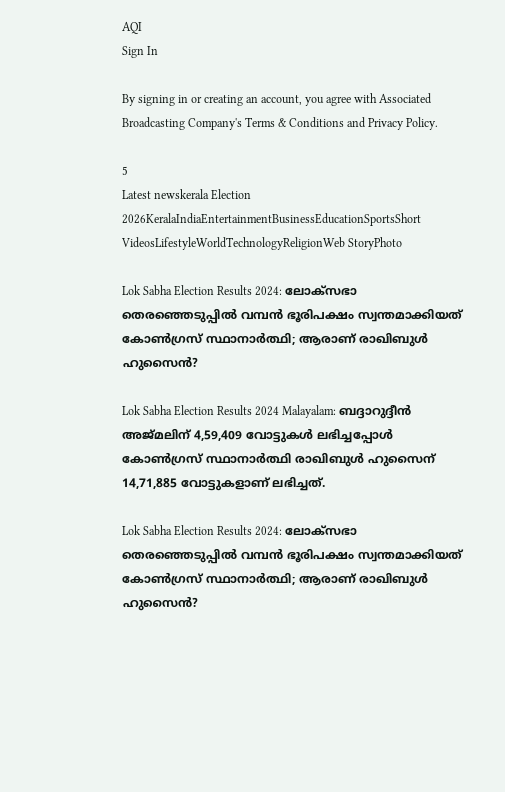AQI
Sign In

By signing in or creating an account, you agree with Associated Broadcasting Company's Terms & Conditions and Privacy Policy.

5
Latest newskerala Election 2026KeralaIndiaEntertainmentBusinessEducationSportsShort VideosLifestyleWorldTechnologyReligionWeb StoryPhoto

Lok Sabha Election Results 2024: ലോക്‌സഭാ തെരഞ്ഞെടുപ്പിൽ വമ്പൻ ഭൂരിപക്ഷം സ്വന്തമാക്കിയത് കോൺഗ്രസ് സ്ഥാനാർത്ഥി; ആരാണ് രാഖിബുൾ ഹുസൈൻ?

Lok Sabha Election Results 2024 Malayalam: ബദ്ദാറുദ്ദീൻ അജ്മലിന് 4,59,409 വോട്ടുകൾ ലഭിച്ചപ്പോൾ കോൺഗ്രസ് സ്ഥാനാർത്ഥി രാഖിബുൾ ഹുസൈന് 14,71,885 വോട്ടുകളാണ് ലഭിച്ചത്.

Lok Sabha Election Results 2024: ലോക്‌സഭാ തെരഞ്ഞെടുപ്പിൽ വമ്പൻ ഭൂരിപക്ഷം സ്വന്തമാക്കിയത് കോൺഗ്രസ് സ്ഥാനാർത്ഥി; ആരാണ് രാഖിബുൾ ഹുസൈൻ?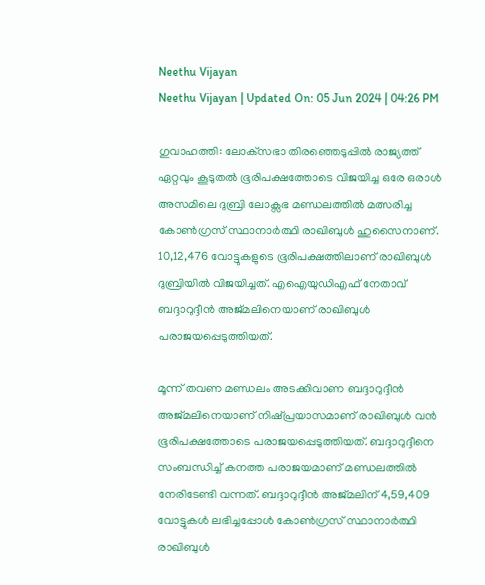Neethu Vijayan
Neethu Vijayan | Updated On: 05 Jun 2024 | 04:26 PM

ഗുവാഹത്തി: ലോക്‌സഭാ തിരഞ്ഞെടുപ്പിൽ രാജ്യത്ത് ഏറ്റവും കൂടുതൽ ഭൂരിപക്ഷത്തോടെ വിജയിച്ച ഒരേ ഒരാൾ അസമിലെ ദുബ്രി ലോക്സഭ മണ്ഡലത്തിൽ മത്സരിച്ച കോൺഗ്രസ് സ്ഥാനാർത്ഥി രാഖിബുൾ ഹുസൈനാണ്. 10,12,476 വോട്ടുകളുടെ ഭൂരിപക്ഷത്തിലാണ് രാഖിബുൾ ദുബ്രിയിൽ വിജയിച്ചത്. എഐയുഡിഎഫ് നേതാവ് ബദ്ദാറുദ്ദീൻ അജ്മലിനെയാണ് രാഖിബുൾ പരാജയപ്പെടുത്തിയത്.

മൂന്ന് തവണ മണ്ഡലം അടക്കിവാണ ബദ്ദാറുദ്ദീൻ അജ്മലിനെയാണ് നിഷ്പ്രയാസമാണ് രാഖിബുൾ വൻ ഭൂരിപക്ഷത്തോടെ പരാജയപ്പെടുത്തിയത്. ബദ്ദാറുദ്ദീനെ സംബന്ധിച്ച് കനത്ത പരാജയമാണ് മണ്ഡലത്തിൽ നേരിടേണ്ടി വന്നത്. ബദ്ദാറുദ്ദീൻ അജ്മലിന് 4,59,409 വോട്ടുകൾ ലഭിച്ചപ്പോൾ കോൺഗ്രസ് സ്ഥാനാർത്ഥി രാഖിബുൾ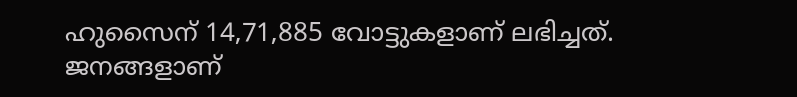ഹുസൈന് 14,71,885 വോട്ടുകളാണ് ലഭിച്ചത്. ജനങ്ങളാണ്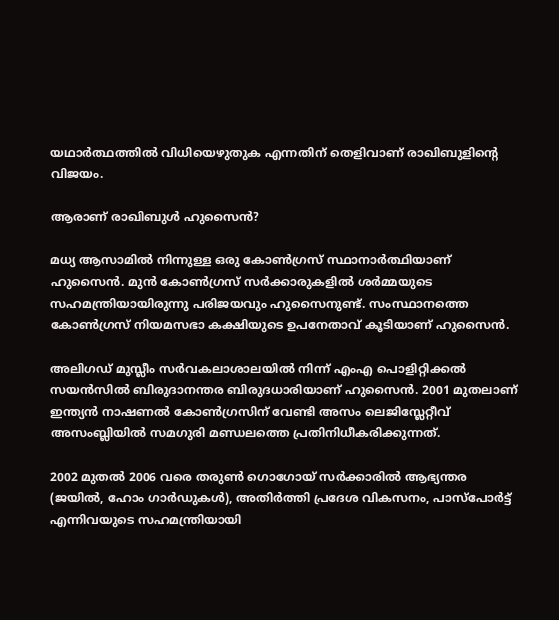യഥാർത്ഥത്തിൽ വിധിയെഴുതുക എന്നതിന് തെളിവാണ് രാഖിബുളിൻ്റെ വിജയം.

ആരാണ് രാഖിബുൾ ഹുസൈൻ?

മധ്യ ആസാമിൽ നിന്നുള്ള ഒരു കോൺഗ്രസ് സ്ഥാനാർത്ഥിയാണ് ഹുസൈൻ. മുൻ കോൺഗ്രസ് സർക്കാരുകളിൽ ശർമ്മയുടെ സഹമന്ത്രിയായിരുന്നു പരിജയവും ഹുസൈനുണ്ട്. സംസ്ഥാനത്തെ കോൺഗ്രസ് നിയമസഭാ കക്ഷിയുടെ ഉപനേതാവ് കൂടിയാണ് ഹുസൈൻ.

അലിഗഡ് മുസ്ലീം സർവകലാശാലയിൽ നിന്ന് എംഎ പൊളിറ്റിക്കൽ സയൻസിൽ ബിരുദാനന്തര ബിരുദധാരിയാണ് ഹുസൈൻ. 2001 മുതലാണ് ഇന്ത്യൻ നാഷണൽ കോൺഗ്രസിന് വേണ്ടി അസം ലെജിസ്ലേറ്റീവ് അസംബ്ലിയിൽ സമഗുരി മണ്ഡലത്തെ പ്രതിനിധീകരിക്കുന്നത്.

2002 മുതൽ 2006 വരെ തരുൺ ഗൊഗോയ് സർക്കാരിൽ ആഭ്യന്തര (ജയിൽ, ഹോം ഗാർഡുകൾ), അതിർത്തി പ്രദേശ വികസനം, പാസ്‌പോർട്ട് എന്നിവയുടെ സഹമന്ത്രിയായി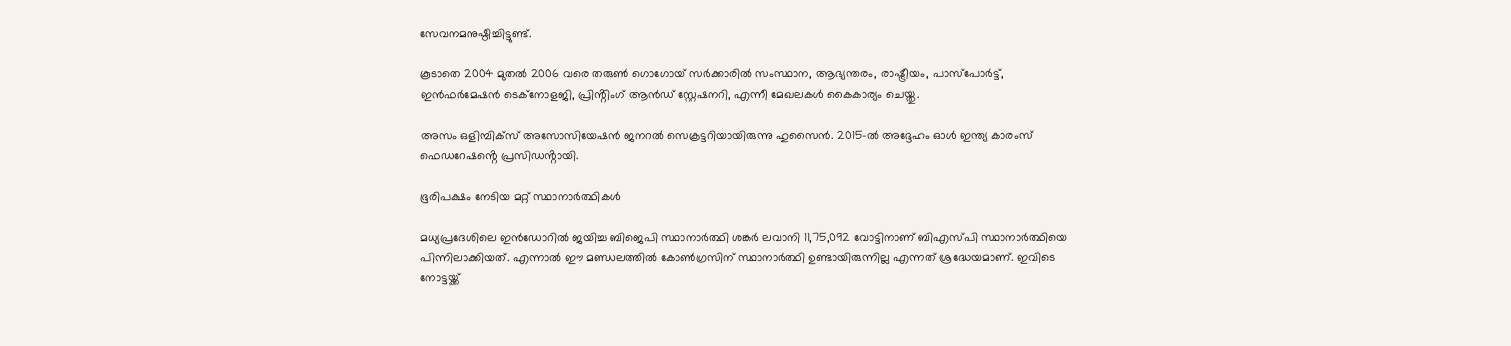സേവനമനുഷ്ഠിച്ചിട്ടുണ്ട്.

കൂടാതെ 2004 മുതൽ 2006 വരെ തരുൺ ഗൊഗോയ് സർക്കാരിൽ സംസ്ഥാന, ആഭ്യന്തരം, രാഷ്ട്രീയം, പാസ്‌പോർട്ട്, ഇൻഫർമേഷൻ ടെക്‌നോളജി, പ്രിൻ്റിംഗ് ആൻഡ് സ്റ്റേഷനറി, എന്നീ മേഖലകൾ കൈകാര്യം ചെയ്തു.

അസം ഒളിമ്പിക്‌സ് അസോസിയേഷൻ ജനറൽ സെക്രട്ടറിയായിരുന്നു ഹുസൈൻ. 2015-ൽ അദ്ദേഹം ഓൾ ഇന്ത്യ കാരംസ് ഫെഡറേഷൻ്റെ പ്രസിഡൻ്റായി.

ഭൂരിപക്ഷം നേടിയ മറ്റ് സ്ഥാനാർത്ഥികൾ

മധ്യപ്രദേശിലെ ഇൻഡോറിൽ ജയിച്ച ബിജെപി സ്ഥാനാർത്ഥി ശങ്ക‍ർ ലവാനി 11,75,092 വോട്ടിനാണ് ബിഎസ്‌പി സ്ഥാനാർത്ഥിയെ പിന്നിലാക്കിയത്. എന്നാൽ ഈ മണ്ഡലത്തിൽ കോൺഗ്രസിന് സ്ഥാനാർത്ഥി ഉണ്ടായിരുന്നില്ല എന്നത് ശ്രദ്ധേയമാണ്. ഇവിടെ നോട്ടയ്ക്ക്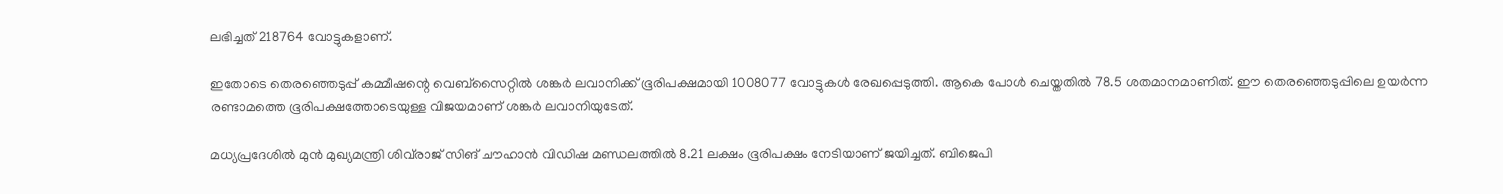ലഭിച്ചത് 218764 വോട്ടുകളാണ്.

ഇതോടെ തെരഞ്ഞെടുപ്പ് കമ്മീഷന്റെ വെബ്സൈറ്റിൽ ശങ്കർ ലവാനിക്ക് ഭൂരിപക്ഷമായി 1008077 വോട്ടുകൾ രേഖപ്പെടുത്തി. ആകെ പോൾ ചെയ്തതിൽ 78.5 ശതമാനമാണിത്. ഈ തെരഞ്ഞെടുപ്പിലെ ഉയർന്ന രണ്ടാമത്തെ ഭൂരിപക്ഷത്തോടെയുള്ള വിജയമാണ് ശങ്കർ ലവാനിയുടേത്.

മധ്യപ്രദേശിൽ മുൻ മുഖ്യമന്ത്രി ശിവ്‌രാജ് സിങ് ചൗഹാൻ വിഡിഷ മണ്ഡലത്തിൽ 8.21 ലക്ഷം ഭൂരിപക്ഷം നേടിയാണ് ജയിച്ചത്. ബിജെപി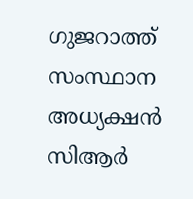ഗുജറാത്ത് സംസ്ഥാന അധ്യക്ഷൻ സിആ‍ർ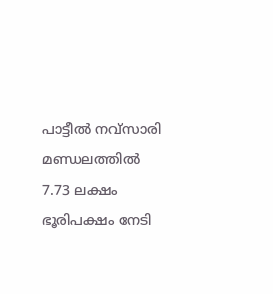പാട്ടീൽ നവ്‌സാരി മണ്ഡലത്തിൽ 7.73 ലക്ഷം ഭൂരിപക്ഷം നേടി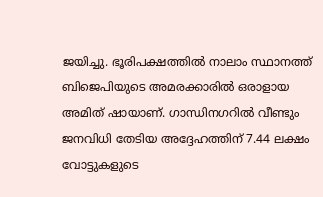ജയിച്ചു. ഭൂരിപക്ഷത്തിൽ നാലാം സ്ഥാനത്ത് ബിജെപിയുടെ അമരക്കാരിൽ ഒരാളായ അമിത് ഷായാണ്. ഗാന്ധിനഗറിൽ വീണ്ടും ജനവിധി തേടിയ അദ്ദേഹത്തിന് 7.44 ലക്ഷം വോട്ടുകളുടെ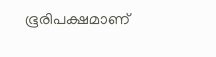ഭൂരിപക്ഷമാണ്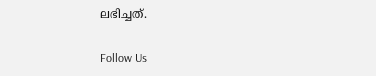ലഭിച്ചത്.

Follow Us